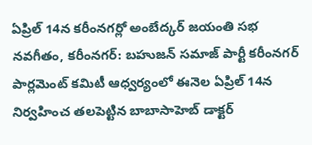ఏప్రిల్ 14న కరీంనగర్లో అంబేద్కర్ జయంతి సభ
నవగీతం, కరీంనగర్: బహుజన్ సమాజ్ పార్టీ కరీంనగర్ పార్లమెంట్ కమిటీ ఆధ్వర్యంలో ఈనెల ఏప్రిల్ 14న నిర్వహించ తలపెట్టిన బాబాసాహెబ్ డాక్టర్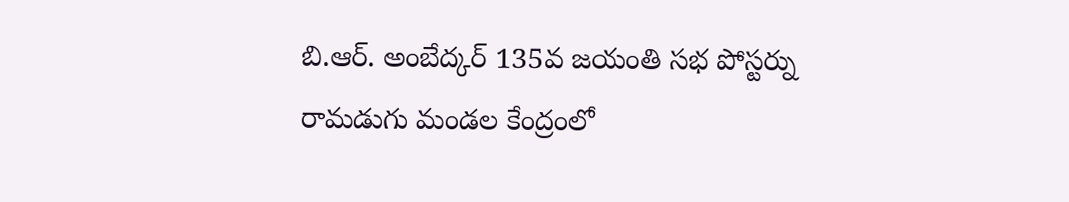బి.ఆర్. అంబేద్కర్ 135వ జయంతి సభ పోస్టర్ను రామడుగు మండల కేంద్రంలో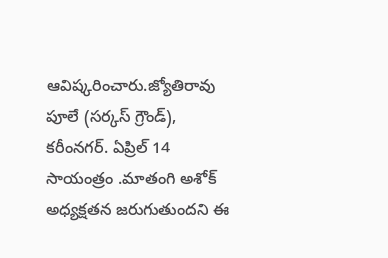ఆవిష్కరించారు.జ్యోతిరావు పూలే (సర్కస్ గ్రౌండ్), కరీంనగర్. ఏప్రిల్ 14 సాయంత్రం .మాతంగి అశోక్ అధ్యక్షతన జరుగుతుందని ఈ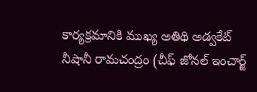కార్యక్రమానికి ముఖ్య అతిథి అడ్వకేట్ నీషానీ రామచంద్రం (చీఫ్ జోనల్ ఇంచార్జ్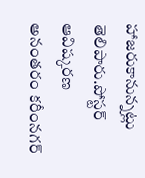హాజరుకానున్నట్లు తెలిపారు.పోస్టర్ ఆవిష్కరణ అనంతరం కరీంనగర్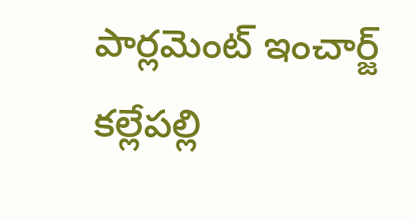పార్లమెంట్ ఇంచార్జ్ కల్లేపల్లి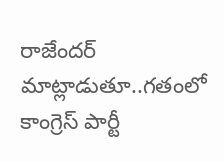రాజేందర్ మాట్లాడుతూ..గతంలో కాంగ్రెస్ పార్టీ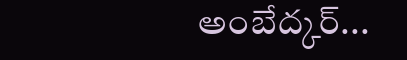అంబేద్కర్...